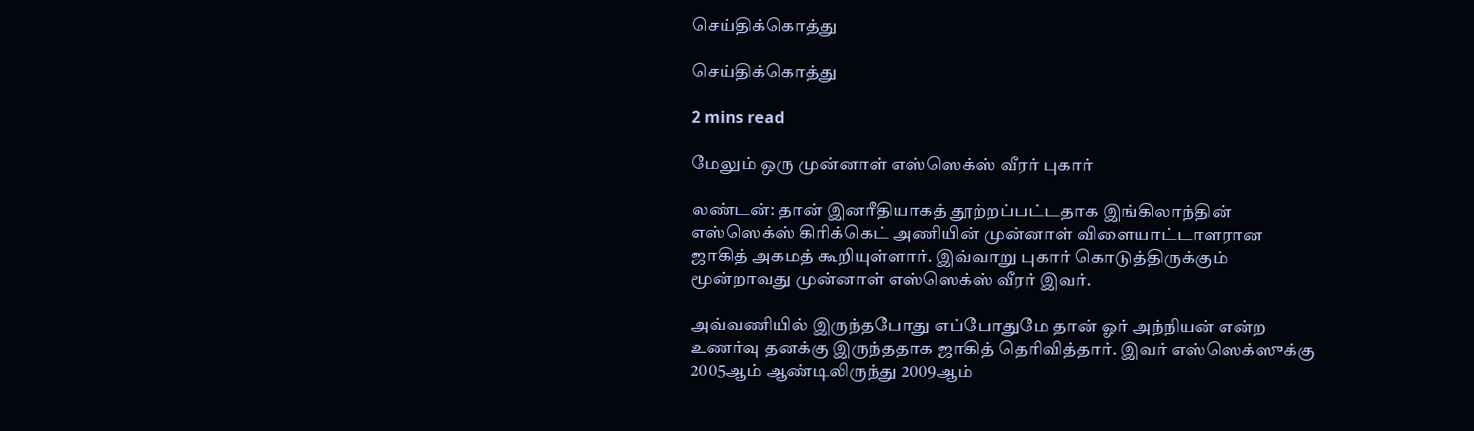செய்திக்கொத்து

செய்திக்கொத்து

2 mins read

மேலும் ஒரு முன்னாள் எஸ்ஸெக்ஸ் வீரர் புகார்

லண்டன்: தான் இனரீதியாகத் தூற்றப்பட்டதாக இங்கிலாந்தின் எஸ்ஸெக்ஸ் கிரிக்கெட் அணியின் முன்னாள் விளையாட்டாளரான ஜாகித் அகமத் கூறியுள்ளார். இவ்வாறு புகார் கொடுத்திருக்கும் மூன்றாவது முன்னாள் எஸ்ஸெக்ஸ் வீரர் இவர்.

அவ்வணியில் இருந்தபோது எப்போதுமே தான் ஓர் அந்நியன் என்ற உணர்வு தனக்கு இருந்ததாக ஜாகித் தெரிவித்தார். இவர் எஸ்ஸெக்ஸுக்கு 2005ஆம் ஆண்டிலிருந்து 2009ஆம்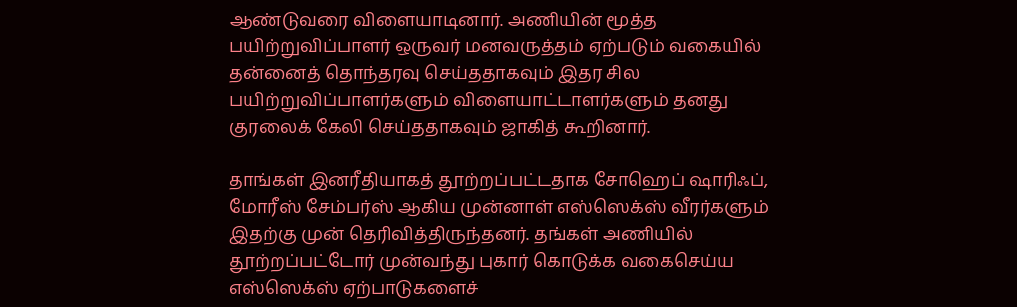ஆண்டுவரை விளையாடினார். அணியின் மூத்த பயிற்றுவிப்பாளர் ஒருவர் மனவருத்தம் ஏற்படும் வகையில் தன்னைத் தொந்தரவு செய்ததாகவும் இதர சில பயிற்றுவிப்பாளர்களும் விளையாட்டாளர்களும் தனது குரலைக் கேலி செய்ததாகவும் ஜாகித் கூறினார்.

தாங்கள் இனரீதியாகத் தூற்றப்பட்டதாக சோஹெப் ஷாரிஃப், மோரீஸ் சேம்பர்ஸ் ஆகிய முன்னாள் எஸ்ஸெக்ஸ் வீரர்களும் இதற்கு முன் தெரிவித்திருந்தனர். தங்கள் அணியில் தூற்றப்பட்டோர் முன்வந்து புகார் கொடுக்க வகைசெய்ய எஸ்ஸெக்ஸ் ஏற்பாடுகளைச்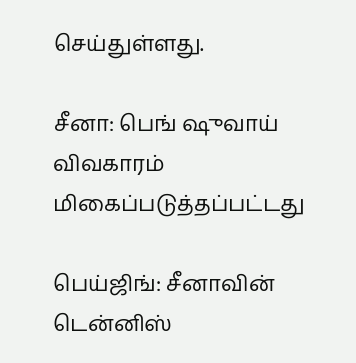செய்துள்ளது.

சீனா: பெங் ஷுவாய் விவகாரம் மிகைப்படுத்தப்பட்டது

பெய்ஜிங்: சீனாவின் டென்னிஸ்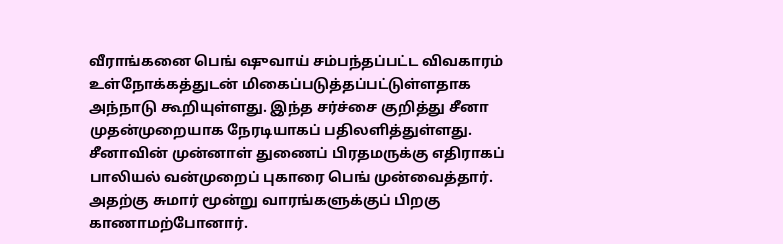வீராங்கனை பெங் ஷுவாய் சம்பந்தப்பட்ட விவகாரம் உள்நோக்கத்துடன் மிகைப்படுத்தப்பட்டுள்ளதாக அந்நாடு கூறியுள்ளது. இந்த சர்ச்சை குறித்து சீனா முதன்முறையாக நேரடியாகப் பதிலளித்துள்ளது. சீனாவின் முன்னாள் துணைப் பிரதமருக்கு எதிராகப் பாலியல் வன்முறைப் புகாரை பெங் முன்வைத்தார். அதற்கு சுமார் மூன்று வாரங்களுக்குப் பிறகு காணாமற்போனார்.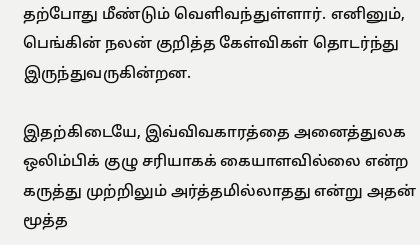தற்போது மீண்டும் வெளிவந்துள்ளார். எனினும், பெங்கின் நலன் குறித்த கேள்விகள் தொடர்ந்து இருந்துவருகின்றன.

இதற்கிடையே, இவ்விவகாரத்தை அனைத்துலக ஒலிம்பிக் குழு சரியாகக் கையாளவில்லை என்ற கருத்து முற்றிலும் அர்த்தமில்லாதது என்று அதன் மூத்த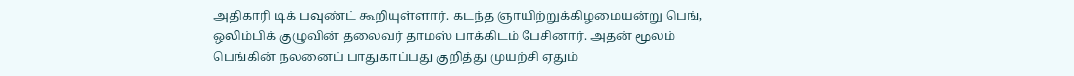அதிகாரி டிக் பவுண்ட் கூறியுள்ளார். கடந்த ஞாயிற்றுக்கிழமையன்று பெங், ஒலிம்பிக் குழுவின் தலைவர் தாமஸ் பாக்கிடம் பேசினார். அதன் மூலம் பெங்கின் நலனைப் பாதுகாப்பது குறித்து முயற்சி ஏதும்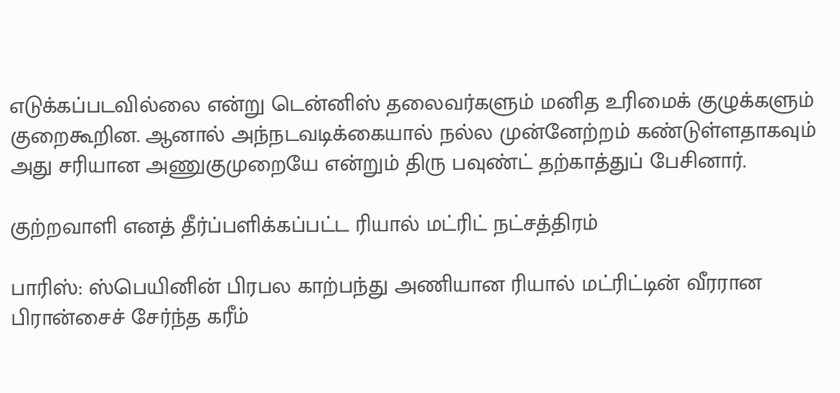எடுக்கப்படவில்லை என்று டென்னிஸ் தலைவர்களும் மனித உரிமைக் குழுக்களும் குறைகூறின. ஆனால் அந்நடவடிக்கையால் நல்ல முன்னேற்றம் கண்டுள்ளதாகவும் அது சரியான அணுகுமுறையே என்றும் திரு பவுண்ட் தற்காத்துப் பேசினார்.

குற்றவாளி எனத் தீர்ப்பளிக்கப்பட்ட ரியால் மட்ரிட் நட்சத்திரம்

பாரிஸ்: ஸ்பெயினின் பிரபல காற்பந்து அணியான ரியால் மட்ரிட்டின் வீரரான பிரான்சைச் சேர்ந்த கரீம்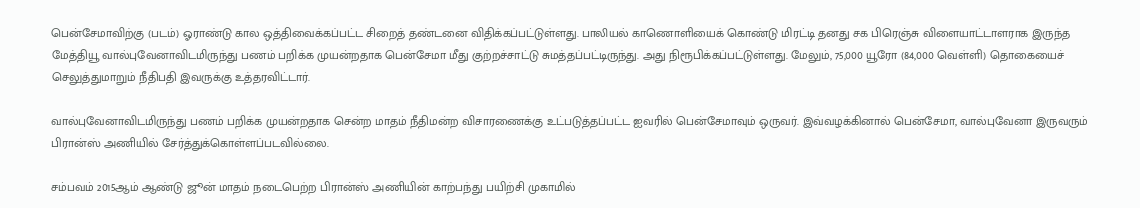பென்சேமாவிற்கு (படம்) ஓராண்டு கால ஒத்திவைக்கப்பட்ட சிறைத் தண்டனை விதிக்கப்பட்டுள்ளது. பாலியல் காணொளியைக் கொண்டு மிரட்டி தனது சக பிரெஞ்சு விளையாட்டாளராக இருந்த மேத்தியூ வால்புவேனாவிடமிருந்து பணம் பறிக்க முயன்றதாக பென்சேமா மீது குற்றச்சாட்டு சுமத்தப்பட்டிருந்து. அது நிரூபிக்கப்பட்டுள்ளது. மேலும், 75,000 யூரோ (84,000 வெள்ளி) தொகையைச் செலுத்துமாறும் நீதிபதி இவருக்கு உத்தரவிட்டார்.

வால்புவேனாவிடமிருந்து பணம் பறிக்க முயன்றதாக சென்ற மாதம் நீதிமன்ற விசாரணைக்கு உட்படுத்தப்பட்ட ஐவரில் பென்சேமாவும் ஒருவர். இவ்வழக்கினால் பென்சேமா, வால்புவேனா இருவரும் பிரான்ஸ் அணியில் சேர்த்துக்கொள்ளப்படவில்லை.

சம்பவம் 2015ஆம் ஆண்டு ஜூன் மாதம் நடைபெற்ற பிரான்ஸ் அணியின் காற்பந்து பயிற்சி முகாமில்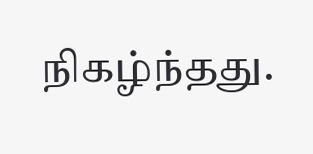நிகழ்ந்தது.